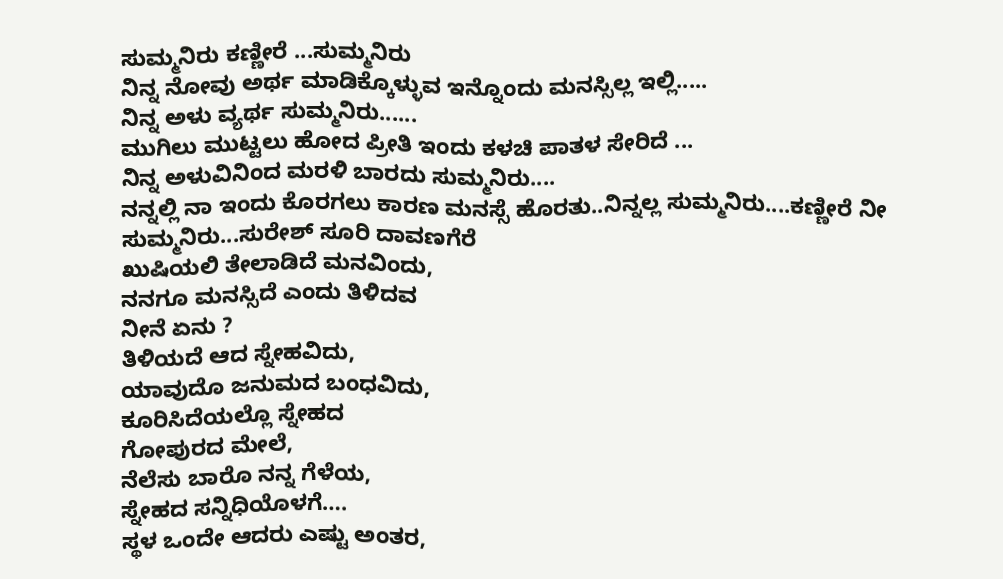ಸುಮ್ಮನಿರು ಕಣ್ಣೀರೆ ...ಸುಮ್ಮನಿರು
ನಿನ್ನ ನೋವು ಅರ್ಥ ಮಾಡಿಕ್ಕೊಳ್ಳುವ ಇನ್ನೊಂದು ಮನಸ್ಸಿಲ್ಲ ಇಲ್ಲಿ.....
ನಿನ್ನ ಅಳು ವ್ಯರ್ಥ ಸುಮ್ಮನಿರು......
ಮುಗಿಲು ಮುಟ್ಟಲು ಹೋದ ಪ್ರೀತಿ ಇಂದು ಕಳಚಿ ಪಾತಳ ಸೇರಿದೆ ...
ನಿನ್ನ ಅಳುವಿನಿಂದ ಮರಳಿ ಬಾರದು ಸುಮ್ಮನಿರು....
ನನ್ನಲ್ಲಿ ನಾ ಇಂದು ಕೊರಗಲು ಕಾರಣ ಮನಸ್ಸೆ ಹೊರತು..ನಿನ್ನಲ್ಲ ಸುಮ್ಮನಿರು....ಕಣ್ಣೀರೆ ನೀ ಸುಮ್ಮನಿರು...ಸುರೇಶ್ ಸೂರಿ ದಾವಣಗೆರೆ
ಖುಷಿಯಲಿ ತೇಲಾಡಿದೆ ಮನವಿಂದು,
ನನಗೂ ಮನಸ್ಸಿದೆ ಎಂದು ತಿಳಿದವ
ನೀನೆ ಏನು ?
ತಿಳಿಯದೆ ಆದ ಸ್ನೇಹವಿದು,
ಯಾವುದೊ ಜನುಮದ ಬಂಧವಿದು,
ಕೂರಿಸಿದೆಯಲ್ಲೊ ಸ್ನೇಹದ
ಗೋಪುರದ ಮೇಲೆ,
ನೆಲೆಸು ಬಾರೊ ನನ್ನ ಗೆಳೆಯ,
ಸ್ನೇಹದ ಸನ್ನಿಧಿಯೊಳಗೆ….
ಸ್ಥಳ ಒಂದೇ ಆದರು ಎಷ್ಟು ಅಂತರ,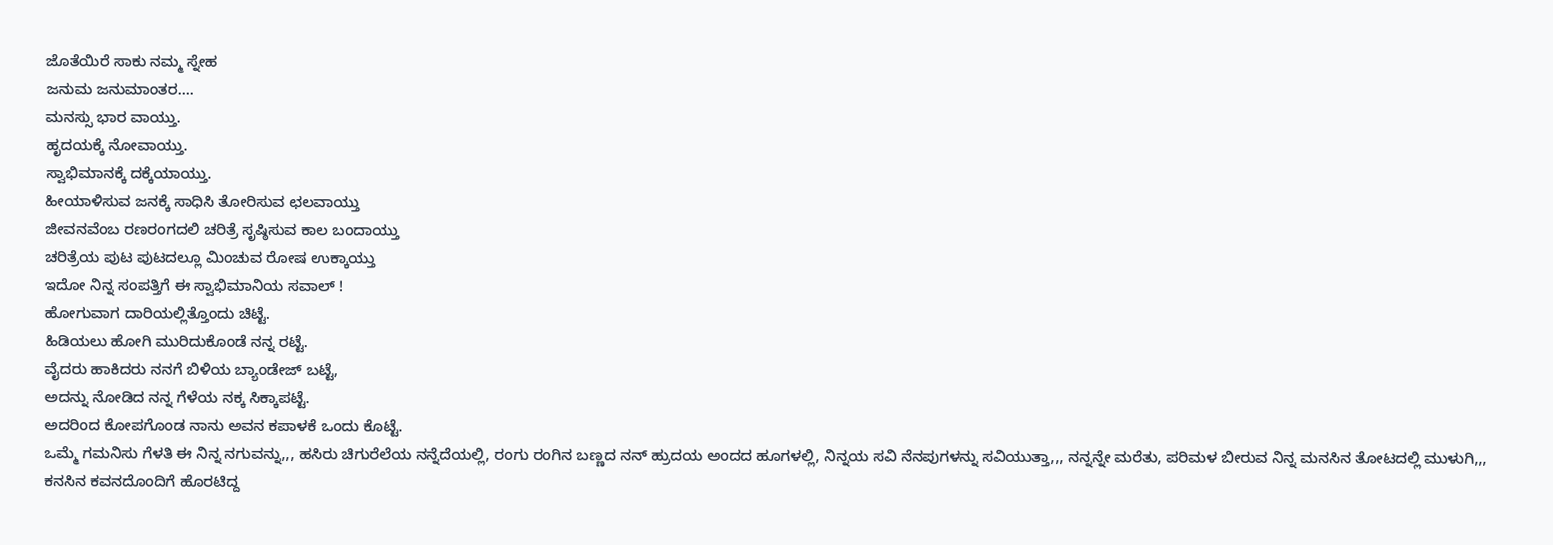ಜೊತೆಯಿರೆ ಸಾಕು ನಮ್ಮ ಸ್ನೇಹ
ಜನುಮ ಜನುಮಾಂತರ….
ಮನಸ್ಸು ಭಾರ ವಾಯ್ತು.
ಹೃದಯಕ್ಕೆ ನೋವಾಯ್ತು.
ಸ್ವಾಭಿಮಾನಕ್ಕೆ ದಕ್ಕೆಯಾಯ್ತು.
ಹೀಯಾಳಿಸುವ ಜನಕ್ಕೆ ಸಾಧಿಸಿ ತೋರಿಸುವ ಛಲವಾಯ್ತು
ಜೀವನವೆಂಬ ರಣರಂಗದಲಿ ಚರಿತ್ರೆ ಸೃಷ್ಠಿಸುವ ಕಾಲ ಬಂದಾಯ್ತು
ಚರಿತ್ರೆಯ ಪುಟ ಪುಟದಲ್ಲೂ ಮಿಂಚುವ ರೋಷ ಉಕ್ಕಾಯ್ತು
ಇದೋ ನಿನ್ನ ಸಂಪತ್ತಿಗೆ ಈ ಸ್ವಾಭಿಮಾನಿಯ ಸವಾಲ್ !
ಹೋಗುವಾಗ ದಾರಿಯಲ್ಲಿತ್ತೊಂದು ಚಿಟ್ಟೆ.
ಹಿಡಿಯಲು ಹೋಗಿ ಮುರಿದುಕೊಂಡೆ ನನ್ನ ರಟ್ಟೆ.
ವೈದರು ಹಾಕಿದರು ನನಗೆ ಬಿಳಿಯ ಬ್ಯಾಂಡೇಜ್ ಬಟ್ಟೆ,
ಅದನ್ನು ನೋಡಿದ ನನ್ನ ಗೆಳೆಯ ನಕ್ಕ ಸಿಕ್ಕಾಪಟ್ಟೆ.
ಅದರಿಂದ ಕೋಪಗೊಂಡ ನಾನು ಅವನ ಕಪಾಳಕೆ ಒಂದು ಕೊಟ್ಟೆ.
ಒಮ್ಮೆ ಗಮನಿಸು ಗೆಳತಿ ಈ ನಿನ್ನ ನಗುವನ್ನು,,, ಹಸಿರು ಚಿಗುರೆಲೆಯ ನನ್ನೆದೆಯಲ್ಲಿ, ರಂಗು ರಂಗಿನ ಬಣ್ಣದ ನನ್ ಹ್ರುದಯ ಅಂದದ ಹೂಗಳಲ್ಲಿ, ನಿನ್ನಯ ಸವಿ ನೆನಪುಗಳನ್ನು ಸವಿಯುತ್ತಾ,,, ನನ್ನನ್ನೇ ಮರೆತು, ಪರಿಮಳ ಬೀರುವ ನಿನ್ನ ಮನಸಿನ ತೋಟದಲ್ಲಿ ಮುಳುಗಿ,,, ಕನಸಿನ ಕವನದೊಂದಿಗೆ ಹೊರಟಿದ್ದ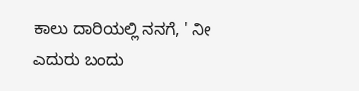ಕಾಲು ದಾರಿಯಲ್ಲಿ ನನಗೆ, ' ನೀ ಎದುರು ಬಂದು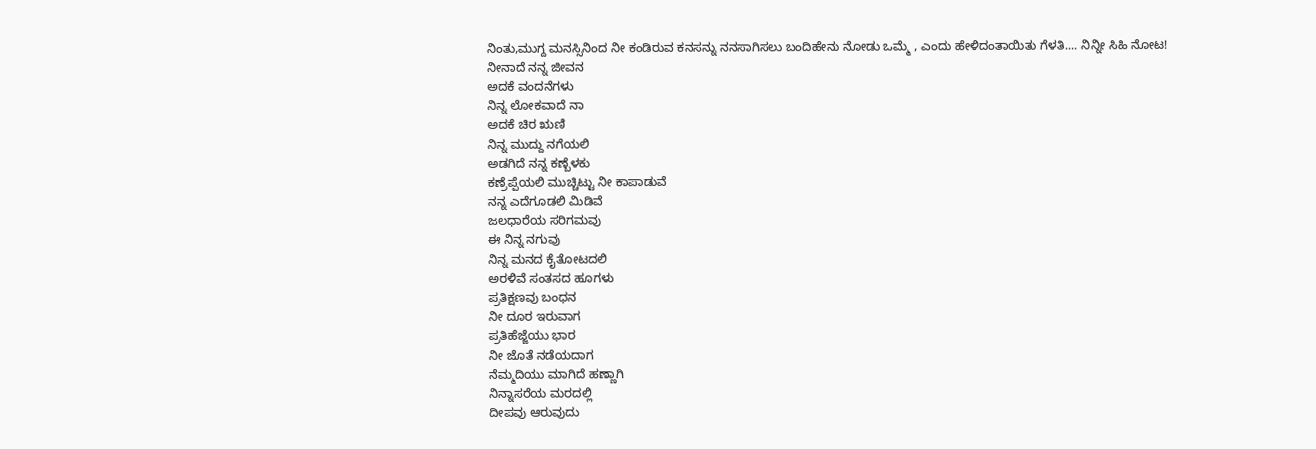ನಿಂತು,ಮುಗ್ದ ಮನಸ್ಸಿನಿಂದ ನೀ ಕಂಡಿರುವ ಕನಸನ್ನು ನನಸಾಗಿಸಲು ಬಂದಿಹೇನು ನೋಡು ಒಮ್ಮೆ , ಎಂದು ಹೇಳಿದಂತಾಯಿತು ಗೆಳತಿ.... ನಿನ್ನೀ ಸಿಹಿ ನೋಟ!
ನೀನಾದೆ ನನ್ನ ಜೀವನ
ಅದಕೆ ವಂದನೆಗಳು
ನಿನ್ನ ಲೋಕವಾದೆ ನಾ
ಅದಕೆ ಚಿರ ಋಣಿ
ನಿನ್ನ ಮುದ್ದು ನಗೆಯಲಿ
ಅಡಗಿದೆ ನನ್ನ ಕಣ್ಬೆಳಕು
ಕಣ್ರೆಪ್ಪೆಯಲಿ ಮುಚ್ಚಿಟ್ಟು ನೀ ಕಾಪಾಡುವೆ
ನನ್ನ ಎದೆಗೂಡಲಿ ಮಿಡಿವೆ
ಜಲಧಾರೆಯ ಸರಿಗಮವು
ಈ ನಿನ್ನ ನಗುವು
ನಿನ್ನ ಮನದ ಕೈತೋಟದಲಿ
ಅರಳಿವೆ ಸಂತಸದ ಹೂಗಳು
ಪ್ರತಿಕ್ಷಣವು ಬಂಧನ
ನೀ ದೂರ ಇರುವಾಗ
ಪ್ರತಿಹೆಜ್ಜೆಯು ಭಾರ
ನೀ ಜೊತೆ ನಡೆಯದಾಗ
ನೆಮ್ಮದಿಯು ಮಾಗಿದೆ ಹಣ್ಣಾಗಿ
ನಿನ್ನಾಸರೆಯ ಮರದಲ್ಲಿ
ದೀಪವು ಆರುವುದು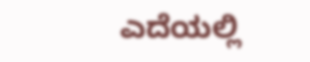ಎದೆಯಲ್ಲಿ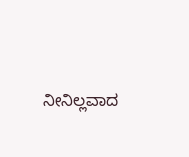ನೀನಿಲ್ಲವಾದ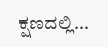ಕ್ಷಣದಲ್ಲಿ...